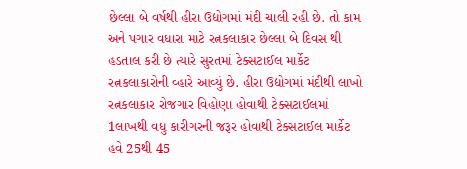છેલ્લા બે વર્ષથી હીરા ઉદ્યોગમાં મંદી ચાલી રહી છે. તો કામ અને પગાર વધારા માટે રત્નકલાકાર છેલ્લા બે દિવસ થી હડતાલ કરી છે ત્યારે સુરતમાં ટેક્સટાઈલ માર્કેટ રત્નકલાકારોની વ્હારે આવ્યું છે. હીરા ઉદ્યોગમાં મંદીથી લાખો રત્નકલાકાર રોજગાર વિહોણા હોવાથી ટેક્સટાઈલમાં 1લાખથી વધુ કારીગરની જરૂર હોવાથી ટેક્સટાઈલ માર્કેટ હવે 25થી 45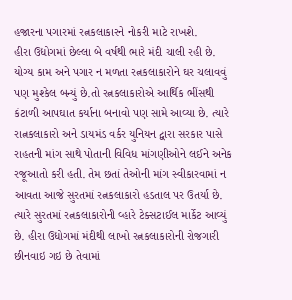હજારના પગારમાં રત્નકલાકારને નોકરી માટે રાખશે.
હીરા ઉદ્યોગમાં છેલ્લા બે વર્ષથી ભારે મંદી ચાલી રહી છે. યોગ્ય કામ અને પગાર ન મળતા રત્નકલાકારોને ઘર ચલાવવું પણ મુશ્કેલ બન્યું છે.તો રત્નકલાકારોએ આર્થિક ભીંસથી કંટાળી આપઘાત કર્યાના બનાવો પણ સામે આવ્યા છે. ત્યારે રાત્નકલાકારો અને ડાયમંડ વર્કર યુનિયન દ્વારા સરકાર પાસે રાહતની માંગ સાથે પોતાની વિવિધ માંગણીઓને લઈને અનેક રજૂઆતો કરી હતી. તેમ છતાં તેઓની માંગ સ્વીકારવામાં ન આવતા આજે સુરતમાં રત્નકલાકારો હડતાલ પર ઉતર્યા છે. ત્યારે સુરતમાં રત્નકલાકારોની વ્હારે ટેક્સટાઈલ માર્કેટ આવ્યું છે. હીરા ઉદ્યોગમાં મંદીથી લાખો રત્નકલાકારોની રોજગારી છીનવાઇ ગઇ છે તેવામાં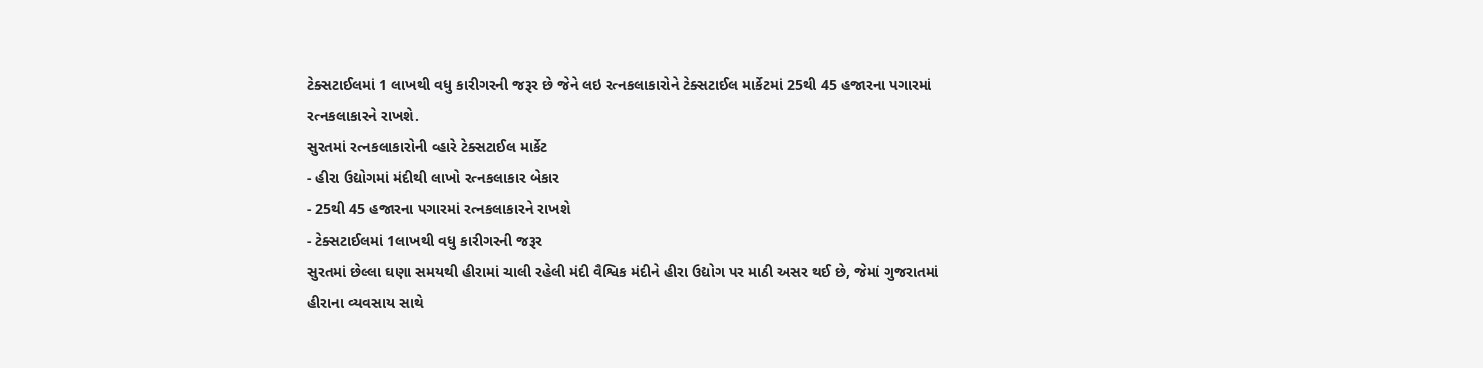ટેક્સટાઈલમાં 1 લાખથી વધુ કારીગરની જરૂર છે જેને લઇ રત્નકલાકારોને ટેક્સટાઈલ માર્કેટમાં 25થી 45 હજારના પગારમાં રત્નકલાકારને રાખશે.
સુરતમાં રત્નકલાકારોની વ્હારે ટેક્સટાઈલ માર્કેટ
- હીરા ઉદ્યોગમાં મંદીથી લાખો રત્નકલાકાર બેકાર
- 25થી 45 હજારના પગારમાં રત્નકલાકારને રાખશે
- ટેક્સટાઈલમાં 1લાખથી વધુ કારીગરની જરૂર
સુરતમાં છેલ્લા ઘણા સમયથી હીરામાં ચાલી રહેલી મંદી વૈશ્વિક મંદીને હીરા ઉદ્યોગ પર માઠી અસર થઈ છે, જેમાં ગુજરાતમાં હીરાના વ્યવસાય સાથે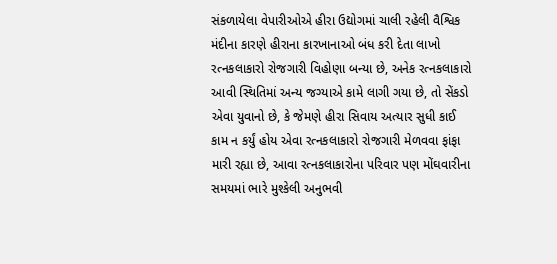સંકળાયેલા વેપારીઓએ હીરા ઉદ્યોગમાં ચાલી રહેલી વૈશ્વિક મંદીના કારણે હીરાના કારખાનાઓ બંધ કરી દેતા લાખો રત્નકલાકારો રોજગારી વિહોણા બન્યા છે, અનેક રત્નકલાકારો આવી સ્થિતિમાં અન્ય જગ્યાએ કામે લાગી ગયા છે, તો સેંકડો એવા યુવાનો છે, કે જેમણે હીરા સિવાય અત્યાર સુધી કાઈ કામ ન કર્યું હોય એવા રત્નકલાકારો રોજગારી મેળવવા ફાંફા મારી રહ્યા છે, આવા રત્નકલાકારોના પરિવાર પણ મોંઘવારીના સમયમાં ભારે મુશ્કેલી અનુભવી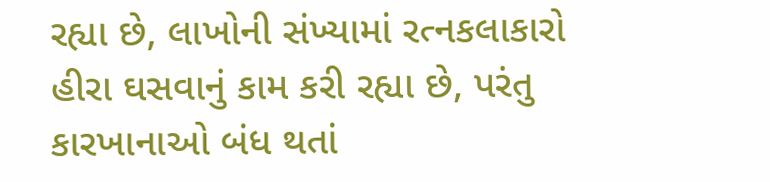રહ્યા છે, લાખોની સંખ્યામાં રત્નકલાકારો હીરા ઘસવાનું કામ કરી રહ્યા છે, પરંતુ કારખાનાઓ બંધ થતાં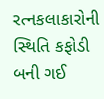રત્નકલાકારોની સ્થિતિ કફોડી બની ગઈ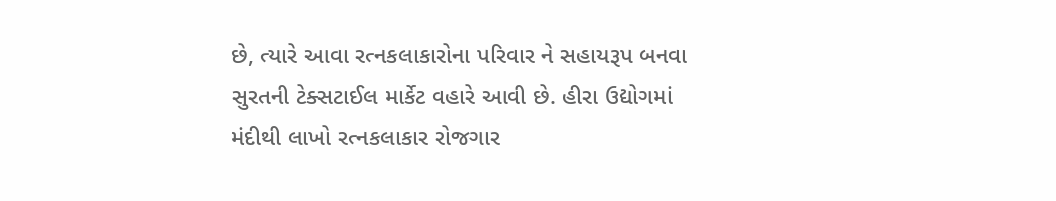છે, ત્યારે આવા રત્નકલાકારોના પરિવાર ને સહાયરૂપ બનવા સુરતની ટેક્સટાઈલ માર્કેટ વહારે આવી છે. હીરા ઉદ્યોગમાં મંદીથી લાખો રત્નકલાકાર રોજગાર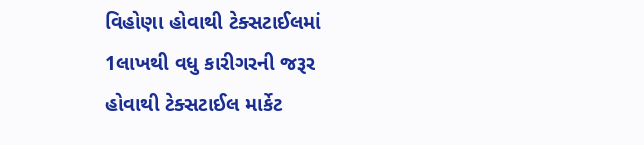વિહોણા હોવાથી ટેક્સટાઈલમાં 1લાખથી વધુ કારીગરની જરૂર હોવાથી ટેક્સટાઈલ માર્કેટ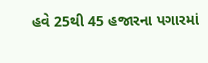હવે 25થી 45 હજારના પગારમાં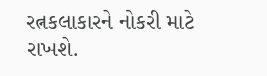રત્નકલાકારને નોકરી માટે રાખશે.